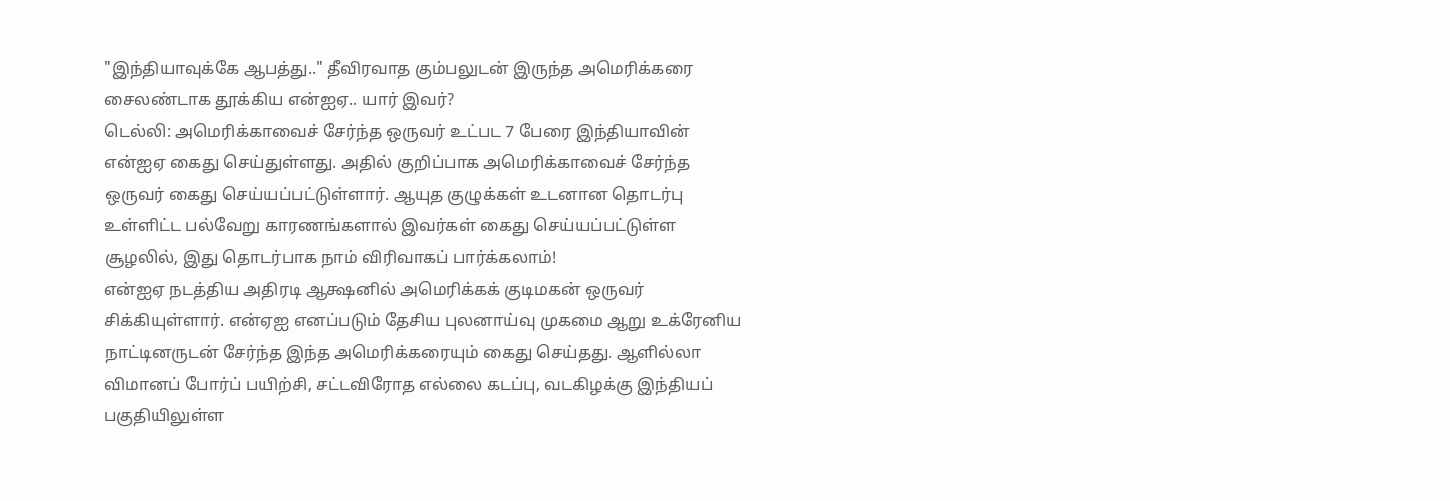"இந்தியாவுக்கே ஆபத்து.." தீவிரவாத கும்பலுடன் இருந்த அமெரிக்கரை சைலண்டாக தூக்கிய என்ஐஏ.. யார் இவர்?
டெல்லி: அமெரிக்காவைச் சேர்ந்த ஒருவர் உட்பட 7 பேரை இந்தியாவின் என்ஐஏ கைது செய்துள்ளது. அதில் குறிப்பாக அமெரிக்காவைச் சேர்ந்த ஒருவர் கைது செய்யப்பட்டுள்ளார். ஆயுத குழுக்கள் உடனான தொடர்பு உள்ளிட்ட பல்வேறு காரணங்களால் இவர்கள் கைது செய்யப்பட்டுள்ள சூழலில், இது தொடர்பாக நாம் விரிவாகப் பார்க்கலாம்!
என்ஐஏ நடத்திய அதிரடி ஆக்ஷனில் அமெரிக்கக் குடிமகன் ஒருவர் சிக்கியுள்ளார். என்ஏஐ எனப்படும் தேசிய புலனாய்வு முகமை ஆறு உக்ரேனிய நாட்டினருடன் சேர்ந்த இந்த அமெரிக்கரையும் கைது செய்தது. ஆளில்லா விமானப் போர்ப் பயிற்சி, சட்டவிரோத எல்லை கடப்பு, வடகிழக்கு இந்தியப் பகுதியிலுள்ள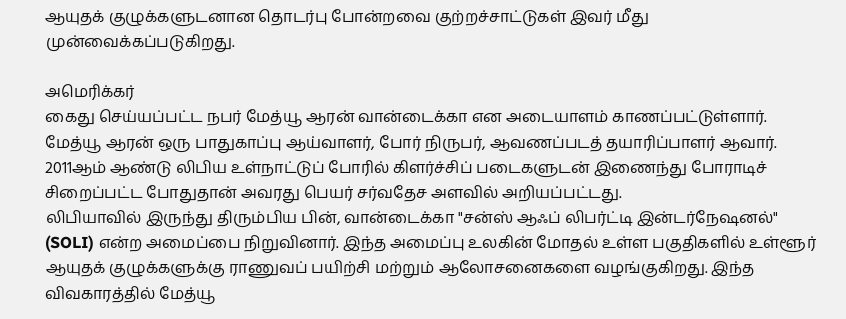ஆயுதக் குழுக்களுடனான தொடர்பு போன்றவை குற்றச்சாட்டுகள் இவர் மீது முன்வைக்கப்படுகிறது.

அமெரிக்கர்
கைது செய்யப்பட்ட நபர் மேத்யூ ஆரன் வான்டைக்கா என அடையாளம் காணப்பட்டுள்ளார். மேத்யூ ஆரன் ஒரு பாதுகாப்பு ஆய்வாளர், போர் நிருபர், ஆவணப்படத் தயாரிப்பாளர் ஆவார். 2011ஆம் ஆண்டு லிபிய உள்நாட்டுப் போரில் கிளர்ச்சிப் படைகளுடன் இணைந்து போராடிச் சிறைப்பட்ட போதுதான் அவரது பெயர் சர்வதேச அளவில் அறியப்பட்டது.
லிபியாவில் இருந்து திரும்பிய பின், வான்டைக்கா "சன்ஸ் ஆஃப் லிபர்ட்டி இன்டர்நேஷனல்" (SOLI) என்ற அமைப்பை நிறுவினார். இந்த அமைப்பு உலகின் மோதல் உள்ள பகுதிகளில் உள்ளூர் ஆயுதக் குழுக்களுக்கு ராணுவப் பயிற்சி மற்றும் ஆலோசனைகளை வழங்குகிறது. இந்த விவகாரத்தில் மேத்யூ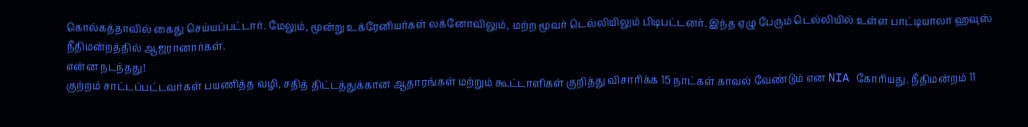கொல்கத்தாவில் கைது செய்யப்பட்டார். மேலும், மூன்று உக்ரேனியர்கள் லக்னோவிலும், மற்ற மூவர் டெல்லியிலும் பிடிபட்டனர். இந்த ஏழு பேரும் டெல்லியில் உள்ள பாட்டியாலா ஹவுஸ் நீதிமன்றத்தில் ஆஜரானார்கள்.
என்ன நடந்தது!
குற்றம் சாட்டப்பட்டவர்கள் பயணித்த வழி, சதித் திட்டத்துக்கான ஆதாரங்கள் மற்றும் கூட்டாளிகள் குறித்து விசாரிக்க 15 நாட்கள் காவல் வேண்டும் என NIA கோரியது. நீதிமன்றம் 11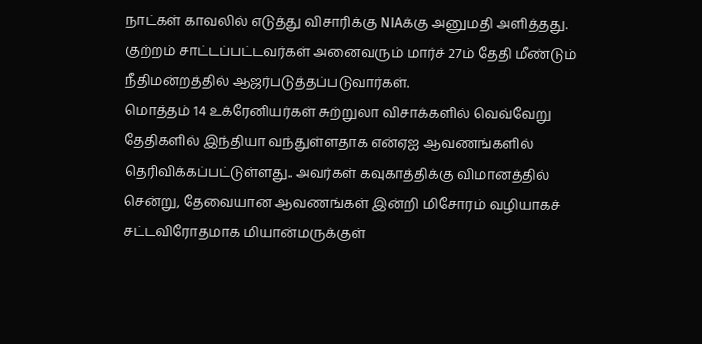நாட்கள் காவலில் எடுத்து விசாரிக்கு NIAக்கு அனுமதி அளித்தது. குற்றம் சாட்டப்பட்டவர்கள் அனைவரும் மார்ச் 27ம் தேதி மீண்டும் நீதிமன்றத்தில் ஆஜர்படுத்தப்படுவார்கள்.
மொத்தம் 14 உக்ரேனியர்கள் சுற்றுலா விசாக்களில் வெவ்வேறு தேதிகளில் இந்தியா வந்துள்ளதாக என்ஏஐ ஆவணங்களில் தெரிவிக்கப்பட்டுள்ளது.. அவர்கள் கவுகாத்திக்கு விமானத்தில் சென்று, தேவையான ஆவணங்கள் இன்றி மிசோரம் வழியாகச் சட்டவிரோதமாக மியான்மருக்குள்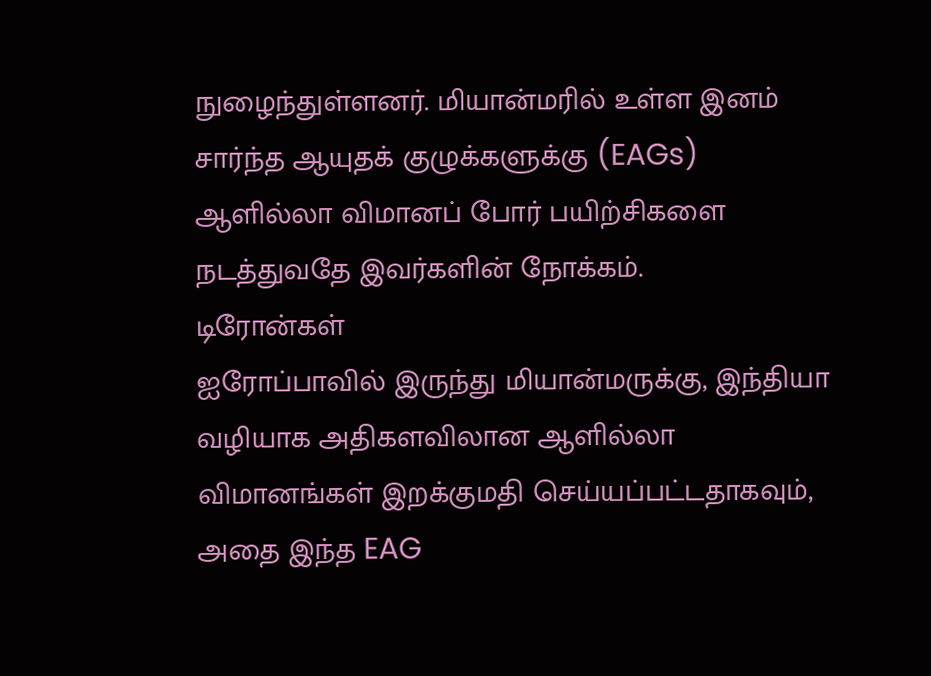நுழைந்துள்ளனர். மியான்மரில் உள்ள இனம் சார்ந்த ஆயுதக் குழுக்களுக்கு (EAGs) ஆளில்லா விமானப் போர் பயிற்சிகளை நடத்துவதே இவர்களின் நோக்கம்.
டிரோன்கள்
ஐரோப்பாவில் இருந்து மியான்மருக்கு, இந்தியா வழியாக அதிகளவிலான ஆளில்லா விமானங்கள் இறக்குமதி செய்யப்பட்டதாகவும், அதை இந்த EAG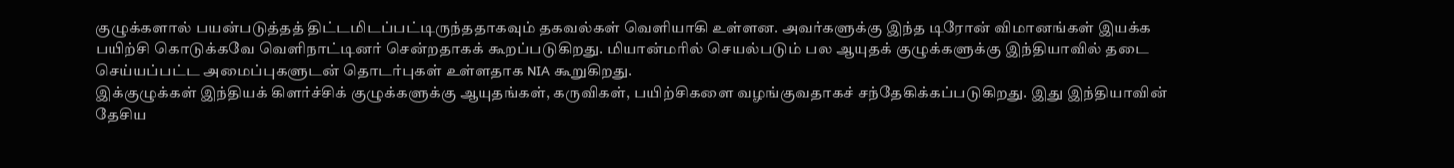குழுக்களால் பயன்படுத்தத் திட்டமிடப்பட்டிருந்ததாகவும் தகவல்கள் வெளியாகி உள்ளன. அவர்களுக்கு இந்த டிரோன் விமானங்கள் இயக்க பயிற்சி கொடுக்கவே வெளிநாட்டினர் சென்றதாகக் கூறப்படுகிறது. மியான்மரில் செயல்படும் பல ஆயுதக் குழுக்களுக்கு இந்தியாவில் தடை செய்யப்பட்ட அமைப்புகளுடன் தொடர்புகள் உள்ளதாக NIA கூறுகிறது.
இக்குழுக்கள் இந்தியக் கிளர்ச்சிக் குழுக்களுக்கு ஆயுதங்கள், கருவிகள், பயிற்சிகளை வழங்குவதாகச் சந்தேகிக்கப்படுகிறது. இது இந்தியாவின் தேசிய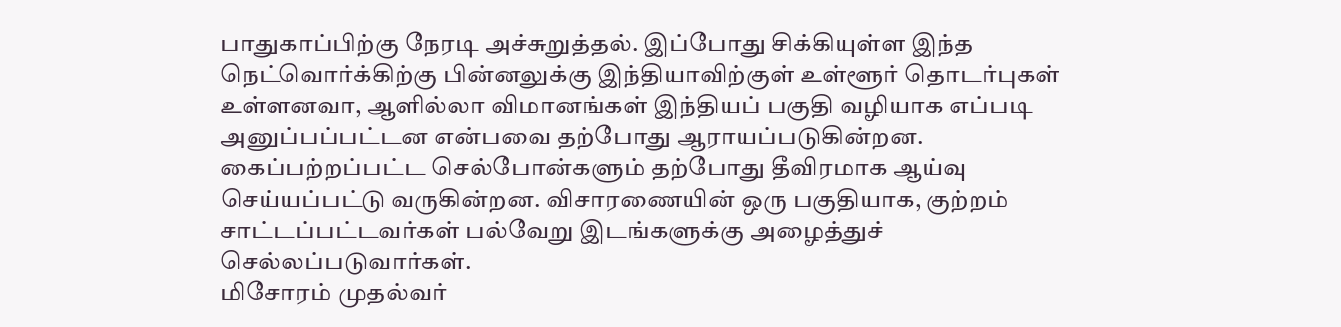பாதுகாப்பிற்கு நேரடி அச்சுறுத்தல். இப்போது சிக்கியுள்ள இந்த நெட்வொர்க்கிற்கு பின்னலுக்கு இந்தியாவிற்குள் உள்ளூர் தொடர்புகள் உள்ளனவா, ஆளில்லா விமானங்கள் இந்தியப் பகுதி வழியாக எப்படி அனுப்பப்பட்டன என்பவை தற்போது ஆராயப்படுகின்றன. கைப்பற்றப்பட்ட செல்போன்களும் தற்போது தீவிரமாக ஆய்வு செய்யப்பட்டு வருகின்றன. விசாரணையின் ஒரு பகுதியாக, குற்றம் சாட்டப்பட்டவர்கள் பல்வேறு இடங்களுக்கு அழைத்துச் செல்லப்படுவார்கள்.
மிசோரம் முதல்வர்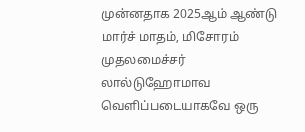முன்னதாக 2025ஆம் ஆண்டு மார்ச் மாதம், மிசோரம் முதலமைச்சர் லால்டுஹோமாவ வெளிப்படையாகவே ஒரு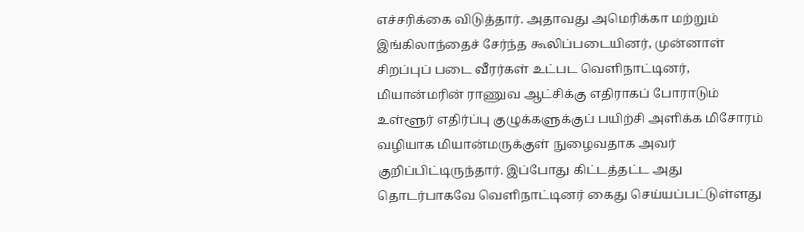எச்சரிக்கை விடுத்தார். அதாவது அமெரிக்கா மற்றும் இங்கிலாந்தைச் சேர்ந்த கூலிப்படையினர், முன்னாள் சிறப்புப் படை வீரர்கள் உட்பட வெளிநாட்டினர், மியான்மரின் ராணுவ ஆட்சிக்கு எதிராகப் போராடும் உள்ளூர் எதிர்ப்பு குழுக்களுக்குப் பயிற்சி அளிக்க மிசோரம் வழியாக மியான்மருக்குள் நுழைவதாக அவர் குறிப்பிட்டிருந்தார். இப்போது கிட்டத்தட்ட அது தொடர்பாகவே வெளிநாட்டினர் கைது செய்யப்பட்டுள்ளது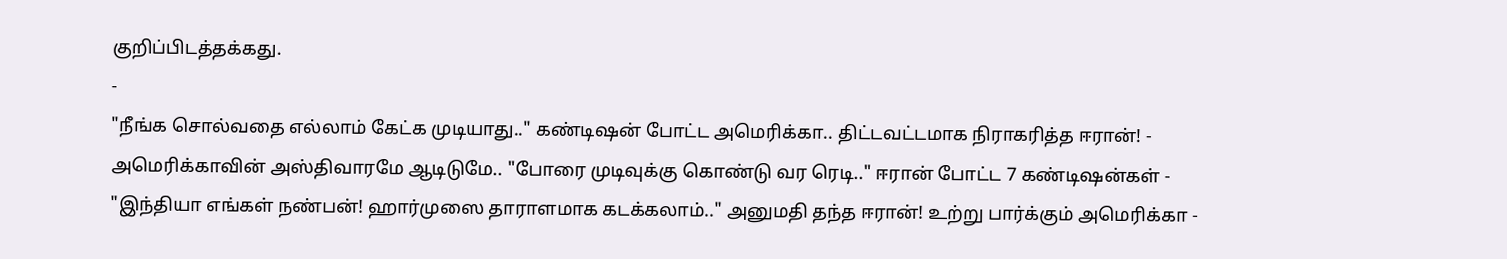குறிப்பிடத்தக்கது.
-
"நீங்க சொல்வதை எல்லாம் கேட்க முடியாது.." கண்டிஷன் போட்ட அமெரிக்கா.. திட்டவட்டமாக நிராகரித்த ஈரான்! -
அமெரிக்காவின் அஸ்திவாரமே ஆடிடுமே.. "போரை முடிவுக்கு கொண்டு வர ரெடி.." ஈரான் போட்ட 7 கண்டிஷன்கள் -
"இந்தியா எங்கள் நண்பன்! ஹார்முஸை தாராளமாக கடக்கலாம்.." அனுமதி தந்த ஈரான்! உற்று பார்க்கும் அமெரிக்கா -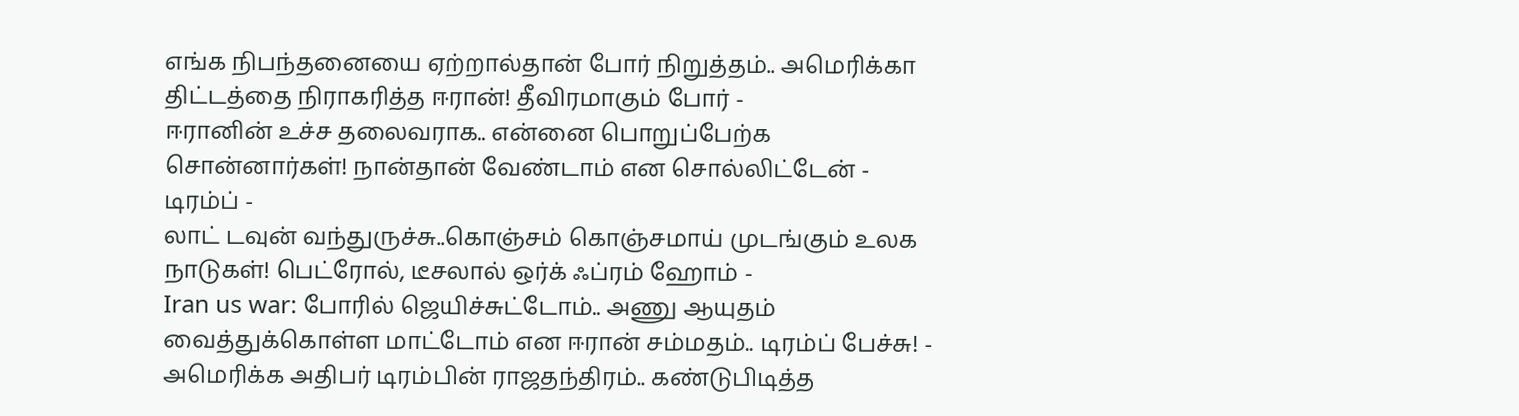எங்க நிபந்தனையை ஏற்றால்தான் போர் நிறுத்தம்.. அமெரிக்கா திட்டத்தை நிராகரித்த ஈரான்! தீவிரமாகும் போர் -
ஈரானின் உச்ச தலைவராக.. என்னை பொறுப்பேற்க சொன்னார்கள்! நான்தான் வேண்டாம் என சொல்லிட்டேன் - டிரம்ப் -
லாட் டவுன் வந்துருச்சு..கொஞ்சம் கொஞ்சமாய் முடங்கும் உலக நாடுகள்! பெட்ரோல், டீசலால் ஒர்க் ஃப்ரம் ஹோம் -
Iran us war: போரில் ஜெயிச்சுட்டோம்.. அணு ஆயுதம் வைத்துக்கொள்ள மாட்டோம் என ஈரான் சம்மதம்.. டிரம்ப் பேச்சு! -
அமெரிக்க அதிபர் டிரம்பின் ராஜதந்திரம்.. கண்டுபிடித்த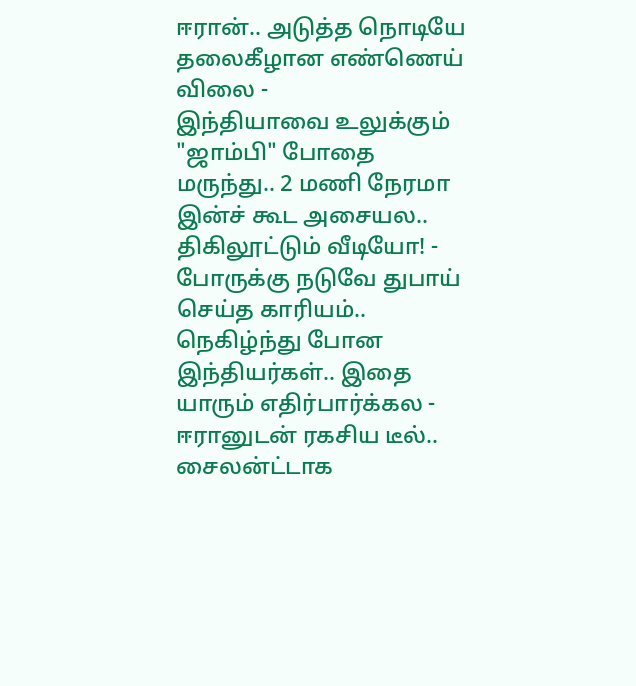ஈரான்.. அடுத்த நொடியே தலைகீழான எண்ணெய் விலை -
இந்தியாவை உலுக்கும் "ஜாம்பி" போதை மருந்து.. 2 மணி நேரமா இன்ச் கூட அசையல.. திகிலூட்டும் வீடியோ! -
போருக்கு நடுவே துபாய் செய்த காரியம்.. நெகிழ்ந்து போன இந்தியர்கள்.. இதை யாரும் எதிர்பார்க்கல -
ஈரானுடன் ரகசிய டீல்.. சைலன்ட்டாக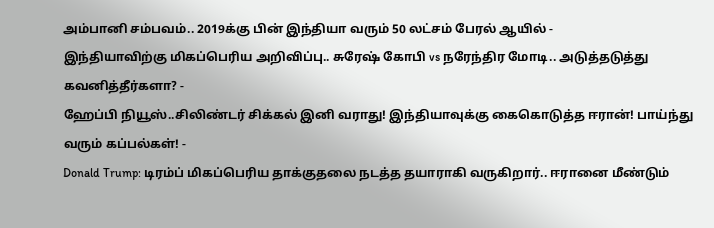அம்பானி சம்பவம்.. 2019க்கு பின் இந்தியா வரும் 50 லட்சம் பேரல் ஆயில் -
இந்தியாவிற்கு மிகப்பெரிய அறிவிப்பு.. சுரேஷ் கோபி vs நரேந்திர மோடி.. அடுத்தடுத்து கவனித்தீர்களா? -
ஹேப்பி நியூஸ்..சிலிண்டர் சிக்கல் இனி வராது! இந்தியாவுக்கு கைகொடுத்த ஈரான்! பாய்ந்து வரும் கப்பல்கள்! -
Donald Trump: டிரம்ப் மிகப்பெரிய தாக்குதலை நடத்த தயாராகி வருகிறார்.. ஈரானை மீண்டும்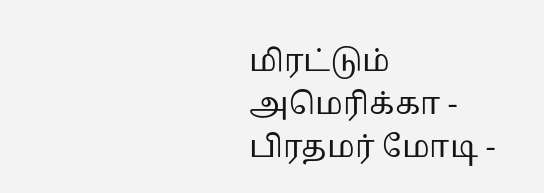மிரட்டும் அமெரிக்கா -
பிரதமர் மோடி -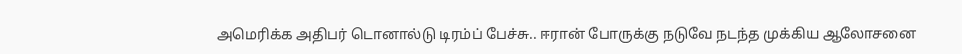அமெரிக்க அதிபர் டொனால்டு டிரம்ப் பேச்சு.. ஈரான் போருக்கு நடுவே நடந்த முக்கிய ஆலோசனை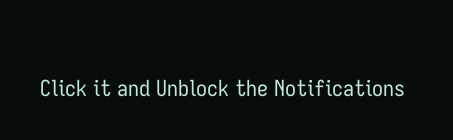Click it and Unblock the Notifications